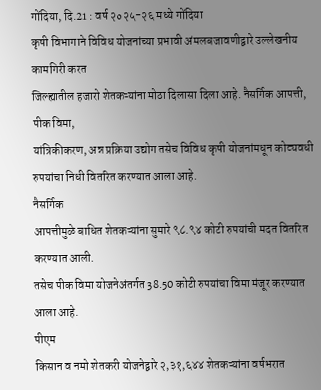गोंदिया, दि.21 : वर्ष २०२५-२६ मध्ये गोंदिया
कृषी विभागाने विविध योजनांच्या प्रभावी अंमलबजावणीद्वारे उल्लेखनीय कामगिरी करत
जिल्ह्यातील हजारो शेतकऱ्यांना मोठा दिलासा दिला आहे. नैसर्गिक आपत्ती, पीक विमा,
यांत्रिकीकरण, अन्न प्रक्रिया उद्योग तसेच विविध कृषी योजनांमधून कोट्यवधी
रुपयांचा निधी वितरित करण्यात आला आहे.
नैसर्गिक
आपत्तीमुळे बाधित शेतकऱ्यांना सुमारे ९८.९४ कोटी रुपयांची मदत वितरित करण्यात आली.
तसेच पीक विमा योजनेअंतर्गत 38.50 कोटी रुपयांचा विमा मंजूर करण्यात आला आहे.
पीएम
किसान व नमो शेतकरी योजनेद्वारे २,३१,६४४ शेतकऱ्यांना वर्षभरात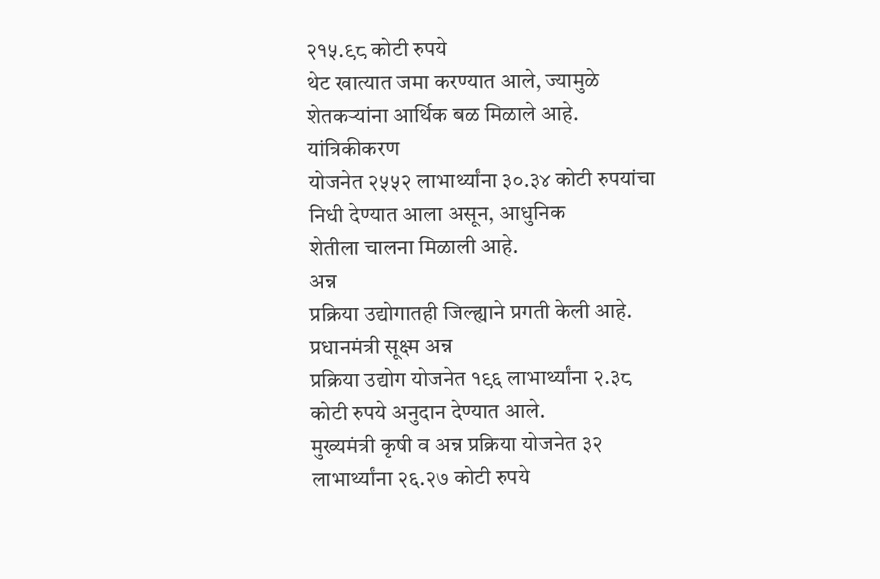२१५.९८ कोटी रुपये
थेट खात्यात जमा करण्यात आले, ज्यामुळे शेतकऱ्यांना आर्थिक बळ मिळाले आहे.
यांत्रिकीकरण
योजनेत २५५२ लाभार्थ्यांना ३०.३४ कोटी रुपयांचा निधी देण्यात आला असून, आधुनिक
शेतीला चालना मिळाली आहे.
अन्न
प्रक्रिया उद्योगातही जिल्ह्याने प्रगती केली आहे. प्रधानमंत्री सूक्ष्म अन्न
प्रक्रिया उद्योग योजनेत १९६ लाभार्थ्यांना २.३८ कोटी रुपये अनुदान देण्यात आले.
मुख्यमंत्री कृषी व अन्न प्रक्रिया योजनेत ३२ लाभार्थ्यांना २६.२७ कोटी रुपये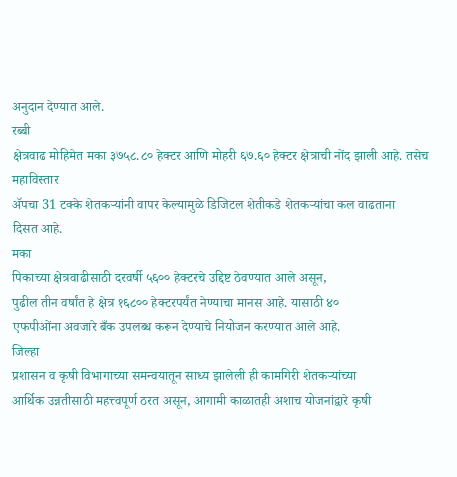अनुदान देण्यात आले.
रब्बी
क्षेत्रवाढ मोहिमेत मका ३७५८.८० हेक्टर आणि मोहरी ६७.६० हेक्टर क्षेत्राची नोंद झाली आहे. तसेच महाविस्तार
ॲपचा 31 टक्के शेतकऱ्यांनी वापर केल्यामुळे डिजिटल शेतीकडे शेतकऱ्यांचा कल वाढताना
दिसत आहे.
मका
पिकाच्या क्षेत्रवाढीसाठी दरवर्षी ५६०० हेक्टरचे उद्दिष्ट ठेवण्यात आले असून,
पुढील तीन वर्षांत हे क्षेत्र १६८०० हेक्टरपर्यंत नेण्याचा मानस आहे. यासाठी ४०
एफपीओंना अवजारे बँक उपलब्ध करून देण्याचे नियोजन करण्यात आले आहे.
जिल्हा
प्रशासन व कृषी विभागाच्या समन्वयातून साध्य झालेली ही कामगिरी शेतकऱ्यांच्या
आर्थिक उन्नतीसाठी महत्त्वपूर्ण ठरत असून, आगामी काळातही अशाच योजनांद्वारे कृषी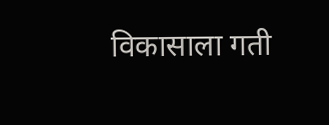विकासाला गती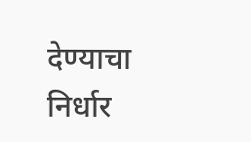देण्याचा निर्धार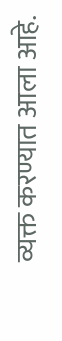व्यक्त करण्यात आला आहे.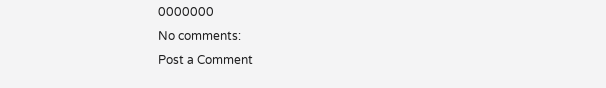0000000
No comments:
Post a Comment